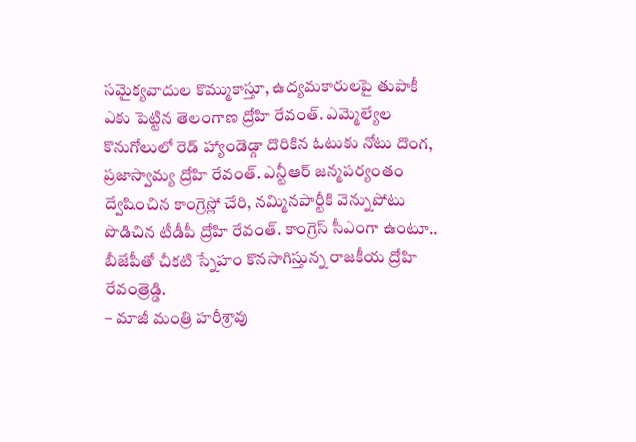సమైక్యవాదుల కొమ్ముకాస్తూ, ఉద్యమకారులపై తుపాకీ ఎకు పెట్టిన తెలంగాణ ద్రోహి రేవంత్. ఎమ్మెల్యేల కొనుగోలులో రెడ్ హ్యాండెడ్గా దొరికిన ఓటుకు నోటు దొంగ, ప్రజాస్వామ్య ద్రోహి రేవంత్. ఎన్టీఆర్ జన్మపర్యంతం ద్వేషించిన కాంగ్రెస్లో చేరి, నమ్మినపార్టీకి వెన్నుపోటు పొడిచిన టీడీపీ ద్రోహి రేవంత్. కాంగ్రెస్ సీఎంగా ఉంటూ.. బీజేపీతో చీకటి స్నేహం కొనసాగిస్తున్న రాజకీయ ద్రోహి రేవంత్రెడ్డి.
– మాజీ మంత్రి హరీశ్రావు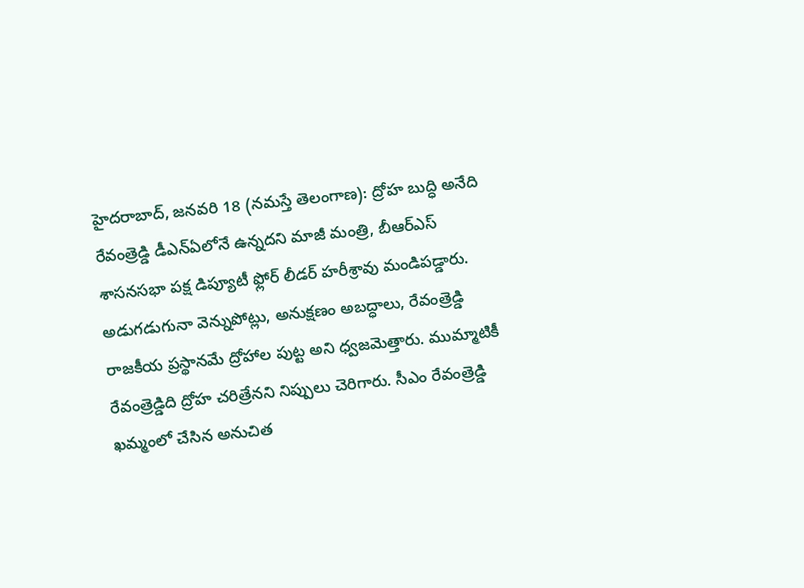హైదరాబాద్, జనవరి 18 (నమస్తే తెలంగాణ): ద్రోహ బుద్ధి అనేది రేవంత్రెడ్డి డీఎన్ఏలోనే ఉన్నదని మాజీ మంత్రి, బీఆర్ఎస్ శాసనసభా పక్ష డిప్యూటీ ఫ్లోర్ లీడర్ హరీశ్రావు మండిపడ్డారు. అడుగడుగునా వెన్నుపోట్లు, అనుక్షణం అబద్ధాలు, రేవంత్రెడ్డి రాజకీయ ప్రస్థానమే ద్రోహాల పుట్ట అని ధ్వజమెత్తారు. ముమ్మాటికీ రేవంత్రెడ్డిది ద్రోహ చరిత్రేనని నిప్పులు చెరిగారు. సీఎం రేవంత్రెడ్డి ఖమ్మంలో చేసిన అనుచిత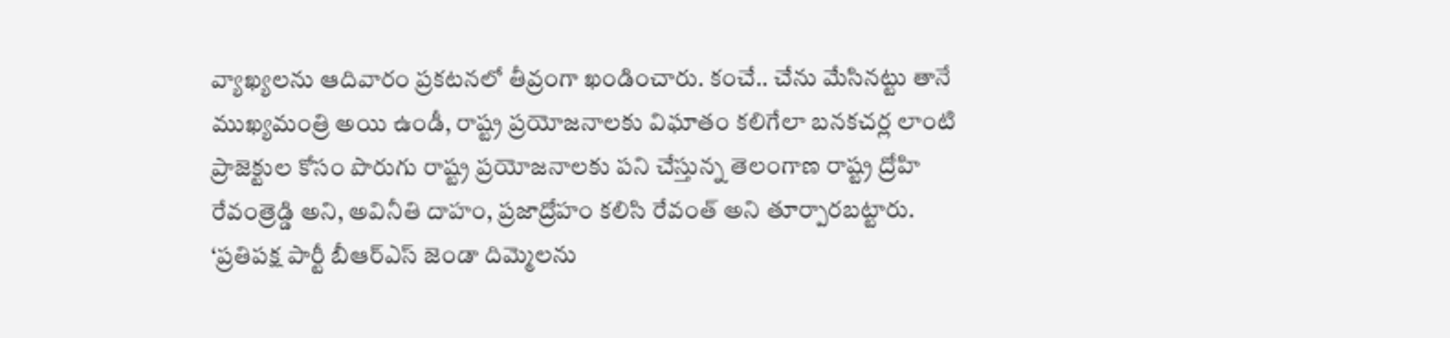వ్యాఖ్యలను ఆదివారం ప్రకటనలో తీవ్రంగా ఖండించారు. కంచే.. చేను మేసినట్టు తానే ముఖ్యమంత్రి అయి ఉండీ, రాష్ట్ర ప్రయోజనాలకు విఘాతం కలిగేలా బనకచర్ల లాంటి ప్రాజెక్టుల కోసం పొరుగు రాష్ట్ర ప్రయోజనాలకు పని చేస్తున్న తెలంగాణ రాష్ట్ర ద్రోహి రేవంత్రెడ్డి అని, అవినీతి దాహం, ప్రజాద్రోహం కలిసి రేవంత్ అని తూర్పారబట్టారు.
‘ప్రతిపక్ష పార్టీ బీఆర్ఎస్ జెండా దిమ్మెలను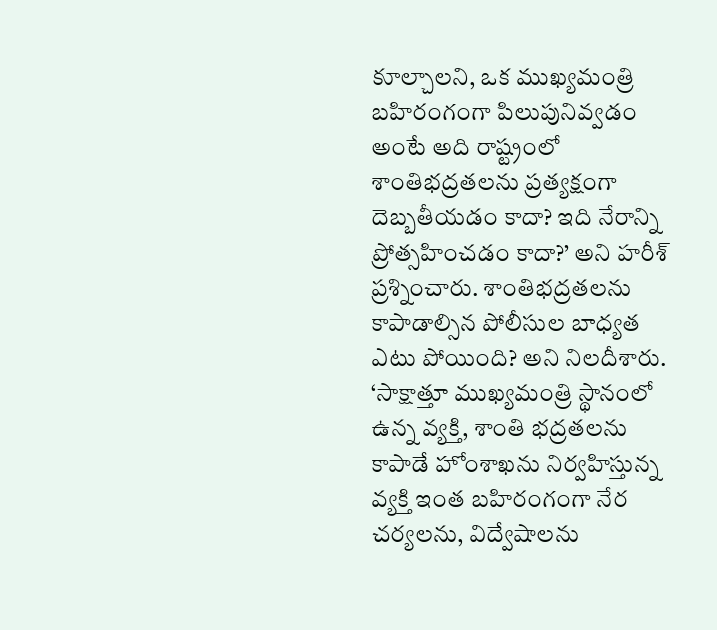కూల్చాలని, ఒక ముఖ్యమంత్రి బహిరంగంగా పిలుపునివ్వడం అంటే అది రాష్ట్రంలో శాంతిభద్రతలను ప్రత్యక్షంగా దెబ్బతీయడం కాదా? ఇది నేరాన్ని ప్రోత్సహించడం కాదా?’ అని హరీశ్ ప్రశ్నించారు. శాంతిభద్రతలను కాపాడాల్సిన పోలీసుల బాధ్యత ఎటు పోయింది? అని నిలదీశారు. ‘సాక్షాత్తూ ముఖ్యమంత్రి స్థానంలో ఉన్న వ్యక్తి, శాంతి భద్రతలను కాపాడే హోంశాఖను నిర్వహిస్తున్న వ్యక్తి ఇంత బహిరంగంగా నేర చర్యలను, విద్వేషాలను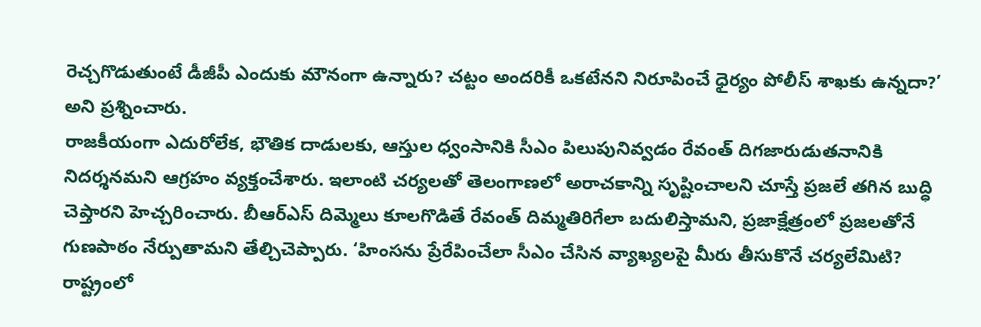రెచ్చగొడుతుంటే డీజీపీ ఎందుకు మౌనంగా ఉన్నారు? చట్టం అందరికీ ఒకటేనని నిరూపించే ధైర్యం పోలీస్ శాఖకు ఉన్నదా?’ అని ప్రశ్నించారు.
రాజకీయంగా ఎదురోలేక, భౌతిక దాడులకు, ఆస్తుల ధ్వంసానికి సీఎం పిలుపునివ్వడం రేవంత్ దిగజారుడుతనానికి నిదర్శనమని ఆగ్రహం వ్యక్తంచేశారు. ఇలాంటి చర్యలతో తెలంగాణలో అరాచకాన్ని సృష్టించాలని చూస్తే ప్రజలే తగిన బుద్ధి చెప్తారని హెచ్చరించారు. బీఆర్ఎస్ దిమ్మెలు కూలగొడితే రేవంత్ దిమ్మతిరిగేలా బదులిస్తామని, ప్రజాక్షేత్రంలో ప్రజలతోనే గుణపాఠం నేర్పుతామని తేల్చిచెప్పారు. ‘హింసను ప్రేరేపించేలా సీఎం చేసిన వ్యాఖ్యలపై మీరు తీసుకొనే చర్యలేమిటి? రాష్ట్రంలో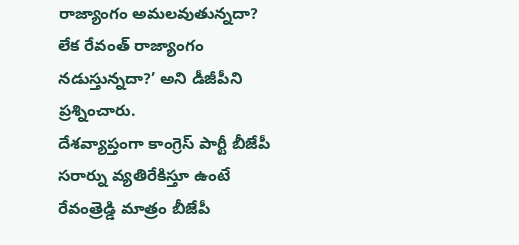రాజ్యాంగం అమలవుతున్నదా? లేక రేవంత్ రాజ్యాంగం నడుస్తున్నదా?’ అని డీజీపీని ప్రశ్నించారు.
దేశవ్యాప్తంగా కాంగ్రెస్ పార్టీ బీజేపీ సరార్ను వ్యతిరేకిస్తూ ఉంటే రేవంత్రెడ్డి మాత్రం బీజేపీ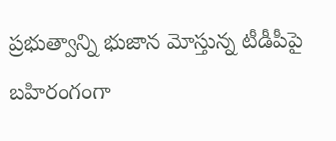ప్రభుత్వాన్ని భుజాన మోస్తున్న టీడీపీపై బహిరంగంగా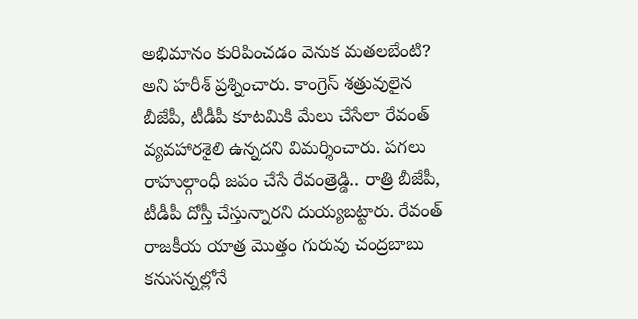అభిమానం కురిపించడం వెనుక మతలబేంటి? అని హరీశ్ ప్రశ్నించారు. కాంగ్రెస్ శత్రువులైన బీజేపీ, టీడీపీ కూటమికి మేలు చేసేలా రేవంత్ వ్యవహారశైలి ఉన్నదని విమర్శించారు. పగలు రాహుల్గాంధీ జపం చేసే రేవంత్రెడ్డి.. రాత్రి బీజేపీ, టీడీపీ దోస్తీ చేస్తున్నారని దుయ్యబట్టారు. రేవంత్ రాజకీయ యాత్ర మొత్తం గురువు చంద్రబాబు కనుసన్నల్లోనే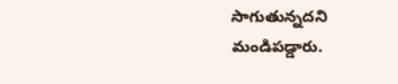సాగుతున్నదని మండిపడ్డారు.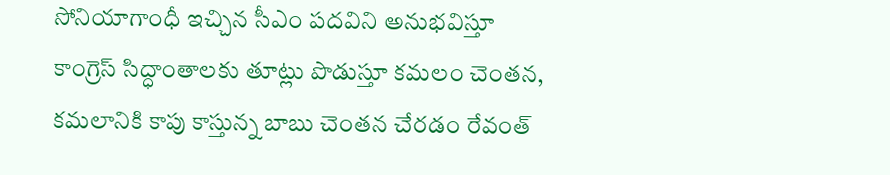సోనియాగాంధీ ఇచ్చిన సీఎం పదవిని అనుభవిస్తూ కాంగ్రెస్ సిద్ధాంతాలకు తూట్లు పొడుస్తూ కమలం చెంతన, కమలానికి కాపు కాస్తున్న బాబు చెంతన చేరడం రేవంత్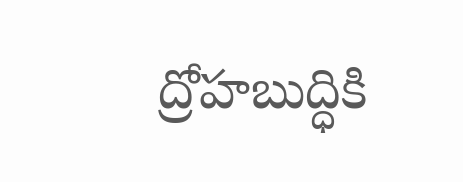ద్రోహబుద్ధికి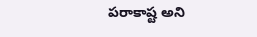పరాకాష్ట అని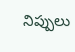నిప్పులు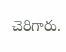చెరిగారు.